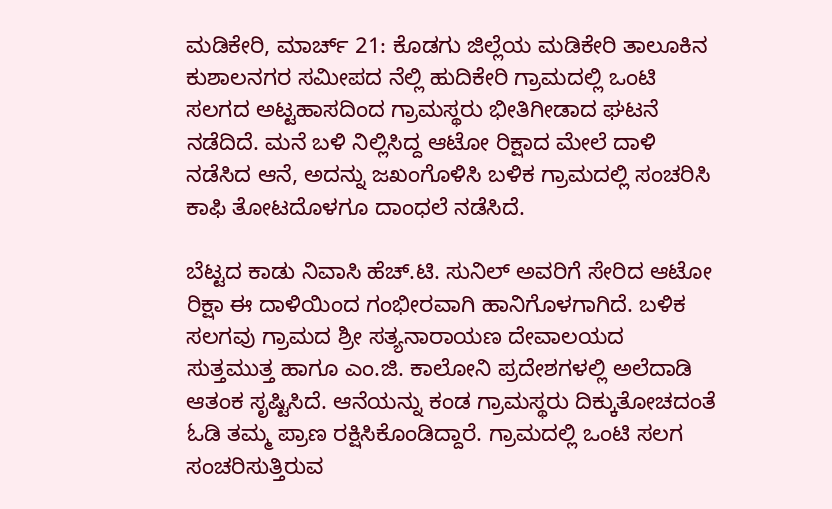ಮಡಿಕೇರಿ, ಮಾರ್ಚ್ 21: ಕೊಡಗು ಜಿಲ್ಲೆಯ ಮಡಿಕೇರಿ ತಾಲೂಕಿನ ಕುಶಾಲನಗರ ಸಮೀಪದ ನೆಲ್ಲಿ ಹುದಿಕೇರಿ ಗ್ರಾಮದಲ್ಲಿ ಒಂಟಿ ಸಲಗದ ಅಟ್ಟಹಾಸದಿಂದ ಗ್ರಾಮಸ್ಥರು ಭೀತಿಗೀಡಾದ ಘಟನೆ ನಡೆದಿದೆ. ಮನೆ ಬಳಿ ನಿಲ್ಲಿಸಿದ್ದ ಆಟೋ ರಿಕ್ಷಾದ ಮೇಲೆ ದಾಳಿ ನಡೆಸಿದ ಆನೆ, ಅದನ್ನು ಜಖಂಗೊಳಿಸಿ ಬಳಿಕ ಗ್ರಾಮದಲ್ಲಿ ಸಂಚರಿಸಿ ಕಾಫಿ ತೋಟದೊಳಗೂ ದಾಂಧಲೆ ನಡೆಸಿದೆ.

ಬೆಟ್ಟದ ಕಾಡು ನಿವಾಸಿ ಹೆಚ್.ಟಿ. ಸುನಿಲ್ ಅವರಿಗೆ ಸೇರಿದ ಆಟೋ ರಿಕ್ಷಾ ಈ ದಾಳಿಯಿಂದ ಗಂಭೀರವಾಗಿ ಹಾನಿಗೊಳಗಾಗಿದೆ. ಬಳಿಕ ಸಲಗವು ಗ್ರಾಮದ ಶ್ರೀ ಸತ್ಯನಾರಾಯಣ ದೇವಾಲಯದ ಸುತ್ತಮುತ್ತ ಹಾಗೂ ಎಂ.ಜಿ. ಕಾಲೋನಿ ಪ್ರದೇಶಗಳಲ್ಲಿ ಅಲೆದಾಡಿ ಆತಂಕ ಸೃಷ್ಟಿಸಿದೆ. ಆನೆಯನ್ನು ಕಂಡ ಗ್ರಾಮಸ್ಥರು ದಿಕ್ಕುತೋಚದಂತೆ ಓಡಿ ತಮ್ಮ ಪ್ರಾಣ ರಕ್ಷಿಸಿಕೊಂಡಿದ್ದಾರೆ. ಗ್ರಾಮದಲ್ಲಿ ಒಂಟಿ ಸಲಗ ಸಂಚರಿಸುತ್ತಿರುವ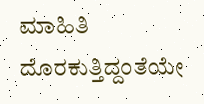ಮಾಹಿತಿ ದೊರಕುತ್ತಿದ್ದಂತೆಯೇ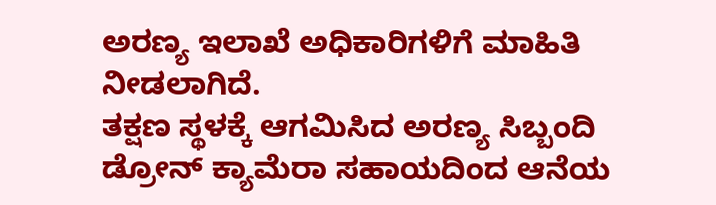ಅರಣ್ಯ ಇಲಾಖೆ ಅಧಿಕಾರಿಗಳಿಗೆ ಮಾಹಿತಿ ನೀಡಲಾಗಿದೆ.
ತಕ್ಷಣ ಸ್ಥಳಕ್ಕೆ ಆಗಮಿಸಿದ ಅರಣ್ಯ ಸಿಬ್ಬಂದಿ ಡ್ರೋನ್ ಕ್ಯಾಮೆರಾ ಸಹಾಯದಿಂದ ಆನೆಯ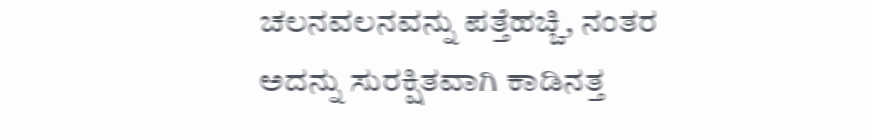ಚಲನವಲನವನ್ನು ಪತ್ತೆಹಚ್ಚಿ, ನಂತರ ಅದನ್ನು ಸುರಕ್ಷಿತವಾಗಿ ಕಾಡಿನತ್ತ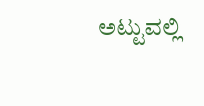ಅಟ್ಟುವಲ್ಲಿ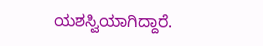ಯಶಸ್ವಿಯಾಗಿದ್ದಾರೆ.